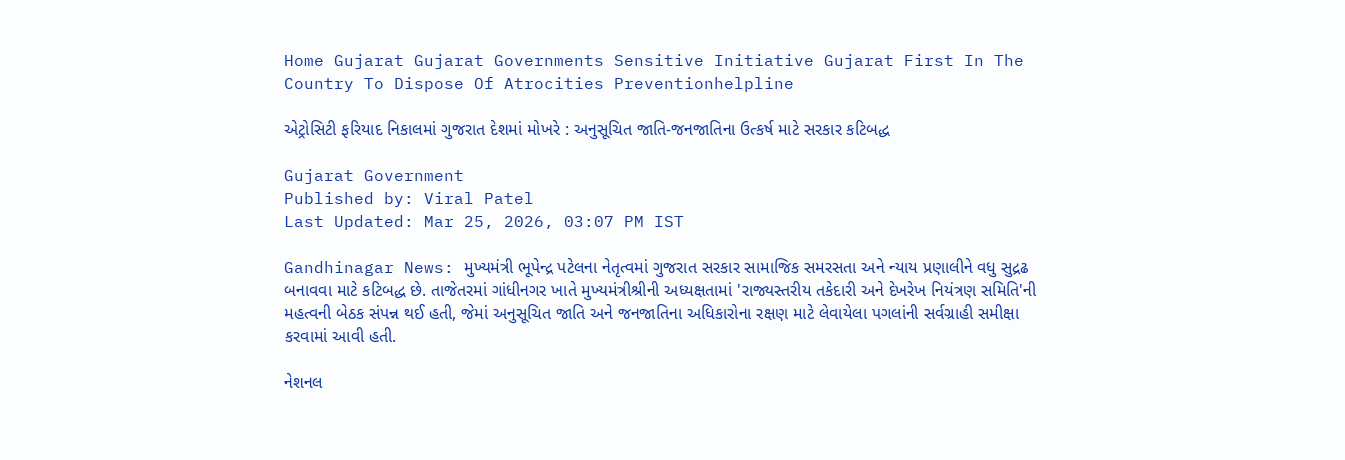Home Gujarat Gujarat Governments Sensitive Initiative Gujarat First In The Country To Dispose Of Atrocities Preventionhelpline

એટ્રોસિટી ફરિયાદ નિકાલમાં ગુજરાત દેશમાં મોખરે : અનુસૂચિત જાતિ-જનજાતિના ઉત્કર્ષ માટે સરકાર કટિબદ્ધ

Gujarat Government
Published by: Viral Patel
Last Updated: Mar 25, 2026, 03:07 PM IST

Gandhinagar News: મુખ્યમંત્રી ભૂપેન્દ્ર પટેલના નેતૃત્વમાં ગુજરાત સરકાર સામાજિક સમરસતા અને ન્યાય પ્રણાલીને વધુ સુદ્રઢ બનાવવા માટે કટિબદ્ધ છે. તાજેતરમાં ગાંધીનગર ખાતે મુખ્યમંત્રીશ્રીની અધ્યક્ષતામાં 'રાજ્યસ્તરીય તકેદારી અને દેખરેખ નિયંત્રણ સમિતિ'ની મહત્વની બેઠક સંપન્ન થઈ હતી, જેમાં અનુસૂચિત જાતિ અને જનજાતિના અધિકારોના રક્ષણ માટે લેવાયેલા પગલાંની સર્વગ્રાહી સમીક્ષા કરવામાં આવી હતી.

નેશનલ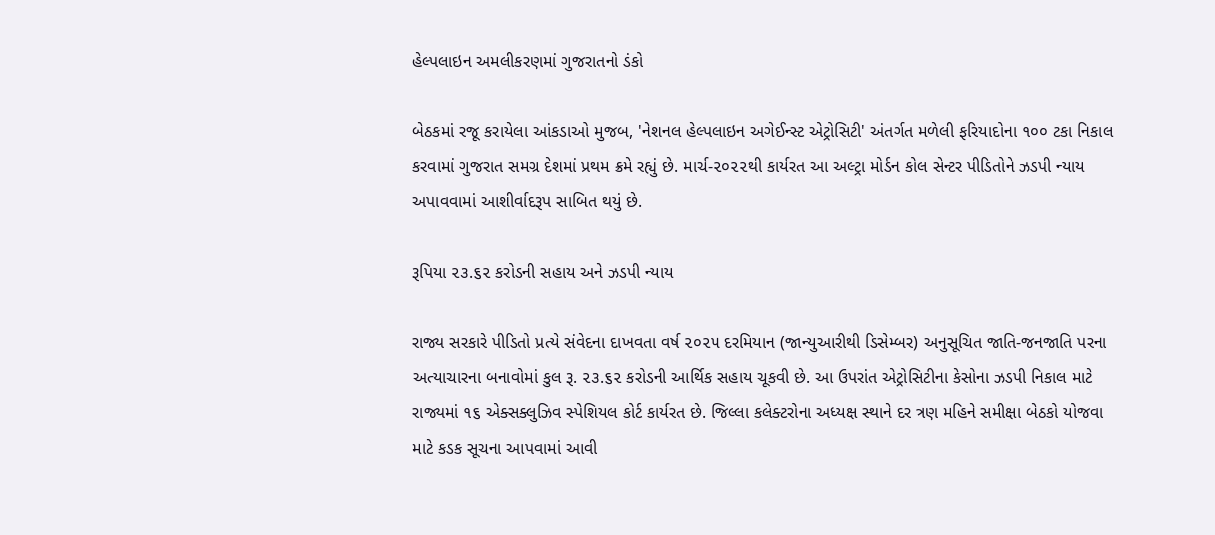હેલ્પલાઇન અમલીકરણમાં ગુજરાતનો ડંકો

બેઠકમાં રજૂ કરાયેલા આંકડાઓ મુજબ, 'નેશનલ હેલ્પલાઇન અગેઈન્સ્ટ એટ્રોસિટી' અંતર્ગત મળેલી ફરિયાદોના ૧૦૦ ટકા નિકાલ કરવામાં ગુજરાત સમગ્ર દેશમાં પ્રથમ ક્રમે રહ્યું છે. માર્ચ-૨૦૨૨થી કાર્યરત આ અલ્ટ્રા મોર્ડન કોલ સેન્ટર પીડિતોને ઝડપી ન્યાય અપાવવામાં આશીર્વાદરૂપ સાબિત થયું છે.

રૂપિયા ૨૩.૬૨ કરોડની સહાય અને ઝડપી ન્યાય

રાજ્ય સરકારે પીડિતો પ્રત્યે સંવેદના દાખવતા વર્ષ ૨૦૨૫ દરમિયાન (જાન્યુઆરીથી ડિસેમ્બર) અનુસૂચિત જાતિ-જનજાતિ પરના અત્યાચારના બનાવોમાં કુલ રૂ. ૨૩.૬૨ કરોડની આર્થિક સહાય ચૂકવી છે. આ ઉપરાંત એટ્રોસિટીના કેસોના ઝડપી નિકાલ માટે રાજ્યમાં ૧૬ એક્સક્લુઝિવ સ્પેશિયલ કોર્ટ કાર્યરત છે. જિલ્લા કલેક્ટરોના અધ્યક્ષ સ્થાને દર ત્રણ મહિને સમીક્ષા બેઠકો યોજવા માટે કડક સૂચના આપવામાં આવી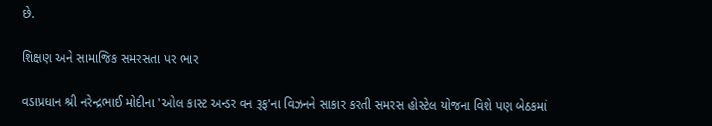છે.

શિક્ષણ અને સામાજિક સમરસતા પર ભાર

વડાપ્રધાન શ્રી નરેન્દ્રભાઈ મોદીના 'ઓલ કાસ્ટ અન્ડર વન રૂફ'ના વિઝનને સાકાર કરતી સમરસ હોસ્ટેલ યોજના વિશે પણ બેઠકમાં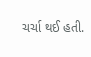ચર્ચા થઈ હતી.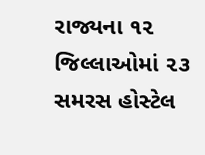રાજ્યના ૧૨ જિલ્લાઓમાં ૨૩ સમરસ હોસ્ટેલ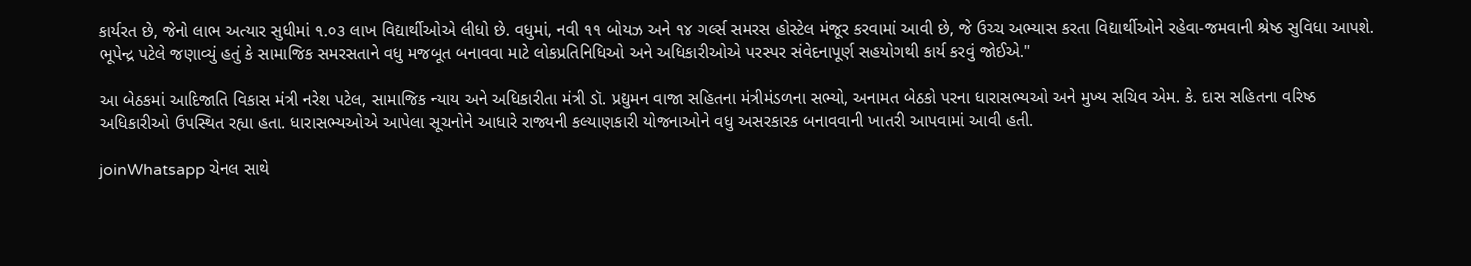કાર્યરત છે, જેનો લાભ અત્યાર સુધીમાં ૧.૦૩ લાખ વિદ્યાર્થીઓએ લીધો છે. વધુમાં, નવી ૧૧ બોયઝ અને ૧૪ ગર્લ્સ સમરસ હોસ્ટેલ મંજૂર કરવામાં આવી છે, જે ઉચ્ચ અભ્યાસ કરતા વિદ્યાર્થીઓને રહેવા-જમવાની શ્રેષ્ઠ સુવિધા આપશે. ભૂપેન્દ્ર પટેલે જણાવ્યું હતું કે સામાજિક સમરસતાને વધુ મજબૂત બનાવવા માટે લોકપ્રતિનિધિઓ અને અધિકારીઓએ પરસ્પર સંવેદનાપૂર્ણ સહયોગથી કાર્ય કરવું જોઈએ."

આ બેઠકમાં આદિજાતિ વિકાસ મંત્રી નરેશ પટેલ, સામાજિક ન્યાય અને અધિકારીતા મંત્રી ડૉ. પ્રદ્યુમન વાજા સહિતના મંત્રીમંડળના સભ્યો, અનામત બેઠકો પરના ધારાસભ્યઓ અને મુખ્ય સચિવ એમ. કે. દાસ સહિતના વરિષ્ઠ અધિકારીઓ ઉપસ્થિત રહ્યા હતા. ધારાસભ્યઓએ આપેલા સૂચનોને આધારે રાજ્યની કલ્યાણકારી યોજનાઓને વધુ અસરકારક બનાવવાની ખાતરી આપવામાં આવી હતી.

joinWhatsapp ચેનલ સાથે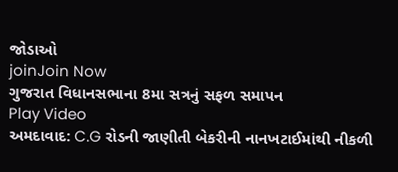જોડાઓ
joinJoin Now
ગુજરાત વિધાનસભાના 8મા સત્રનું સફળ સમાપન
Play Video
અમદાવાદ: C.G રોડની જાણીતી બેકરીની નાનખટાઈમાંથી નીકળી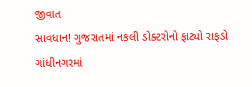જીવાત
સાવધાન! ગુજરાતમાં નકલી ડોક્ટરોનો ફાટ્યો રાફડો
ગાંધીનગરમાં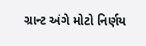ગ્રાન્ટ અંગે મોટો નિર્ણય